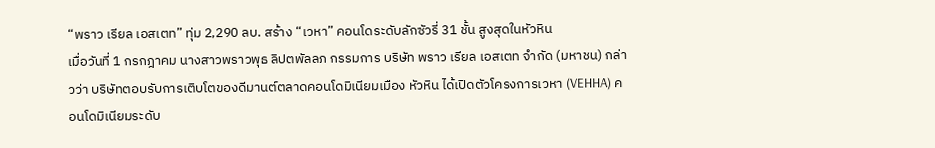“พราว เรียล เอสเตท” ทุ่ม 2,290 ลบ. สร้าง “เวหา” คอนโดระดับลักซัวรี่ 31 ชั้น สูงสุดในหัวหิน
เมื่อวันที่ 1 กรกฎาคม นางสาวพราวพุธ ลิปตพัลลภ กรรมการ บริษัท พราว เรียล เอสเตท จำกัด (มหาชน) กล่าวว่า บริษัทตอบรับการเติบโตของดีมานต์ตลาดคอนโดมิเนียมเมือง หัวหิน ได้เปิดตัวโครงการเวหา (VEHHA) คอนโดมิเนียมระดับ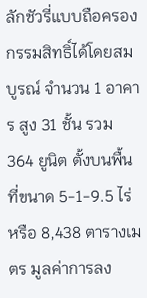ลักชัวรี่แบบถือครองกรรมสิทธิ์ได้โดยสมบูรณ์ จำนวน 1 อาคาร สูง 31 ชั้น รวม 364 ยูนิต ตั้งบนพื้นที่ขนาด 5-1-9.5 ไร่ หรือ 8,438 ตารางเมตร มูลค่าการลง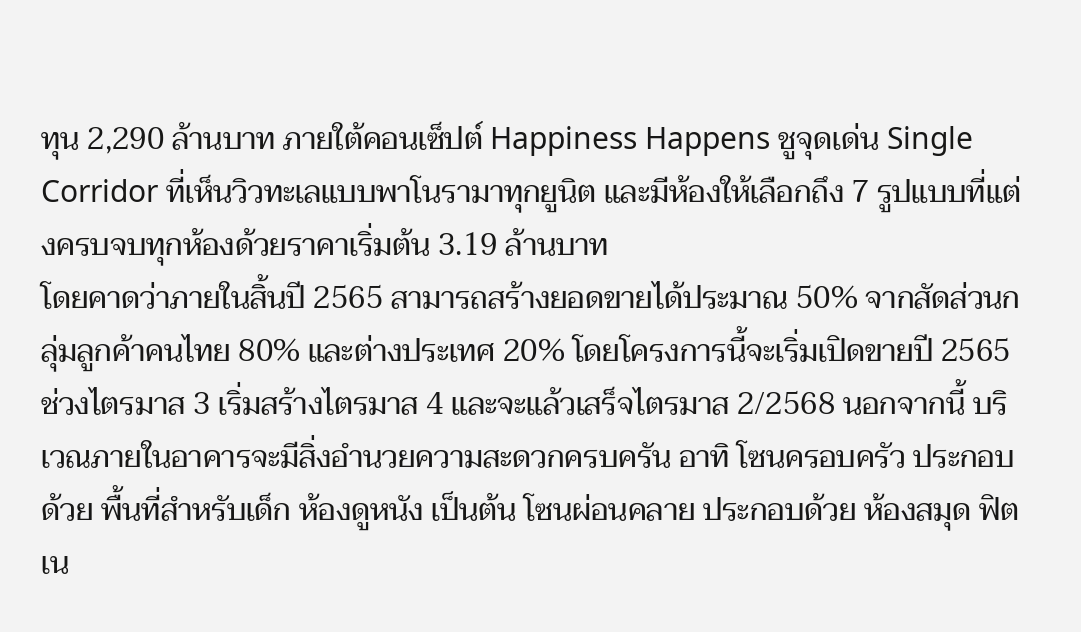ทุน 2,290 ล้านบาท ภายใต้คอนเซ็ปต์ Happiness Happens ชูจุดเด่น Single Corridor ที่เห็นวิวทะเลแบบพาโนรามาทุกยูนิต และมีห้องให้เลือกถึง 7 รูปแบบที่แต่งครบจบทุกห้องด้วยราคาเริ่มต้น 3.19 ล้านบาท
โดยคาดว่าภายในสิ้นปี 2565 สามารถสร้างยอดขายได้ประมาณ 50% จากสัดส่วนกลุ่มลูกค้าคนไทย 80% และต่างประเทศ 20% โดยโครงการนี้จะเริ่มเปิดขายปี 2565 ช่วงไตรมาส 3 เริ่มสร้างไตรมาส 4 และจะแล้วเสร็จไตรมาส 2/2568 นอกจากนี้ บริเวณภายในอาคารจะมีสิ่งอำนวยความสะดวกครบครัน อาทิ โซนครอบครัว ประกอบด้วย พื้นที่สำหรับเด็ก ห้องดูหนัง เป็นต้น โซนผ่อนคลาย ประกอบด้วย ห้องสมุด ฟิตเน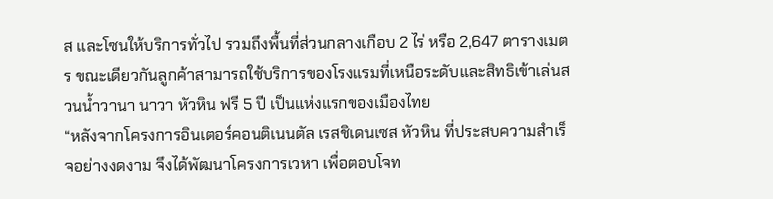ส และโซนให้บริการทั่วไป รวมถึงพื้นที่ส่วนกลางเกือบ 2 ไร่ หรือ 2,647 ตารางเมตร ขณะเดียวกันลูกค้าสามารถใช้บริการของโรงแรมที่เหนือระดับและสิทธิเข้าเล่นสวนน้ำวานา นาวา หัวหิน ฟรี 5 ปี เป็นแห่งแรกของเมืองไทย
“หลังจากโครงการอินเตอร์คอนติเนนตัล เรสชิเดนเซส หัวหิน ที่ประสบความสำเร็จอย่างงดงาม จึงได้พัฒนาโครงการเวหา เพื่อตอบโจท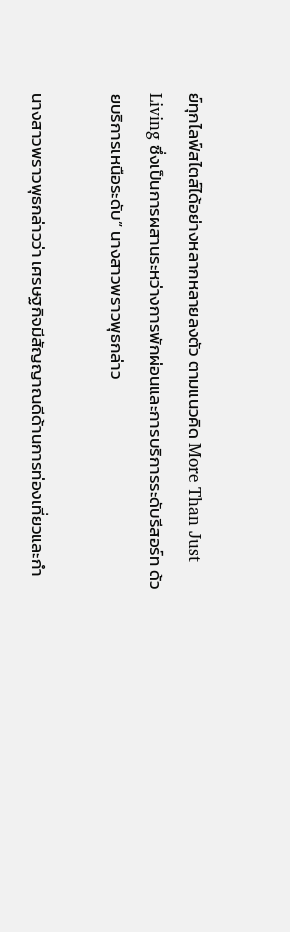ย์ทุกไลฟ์สไตส์ได้อย่างหลากหลายลงตัว ตามแนวคิด More Than Just Living ซึ่งเป็นการผสานระหว่างการพักผ่อนและการบริการระดับรีสอร์ท ด้วยบริการเหนือระดับ” นางสาวพราวพุธกล่าว

นางสาวพราวพุธกล่าวว่า เศรษฐกิจมีสัญญาณดีด้านการท่องเที่ยวและกำ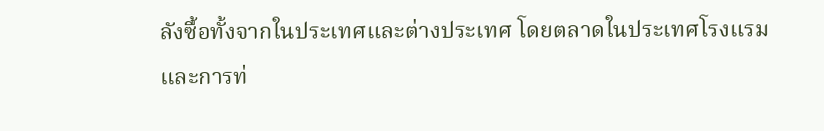ลังซื้อทั้งจากในประเทศและต่างประเทศ โดยตลาดในประเทศโรงแรมและการท่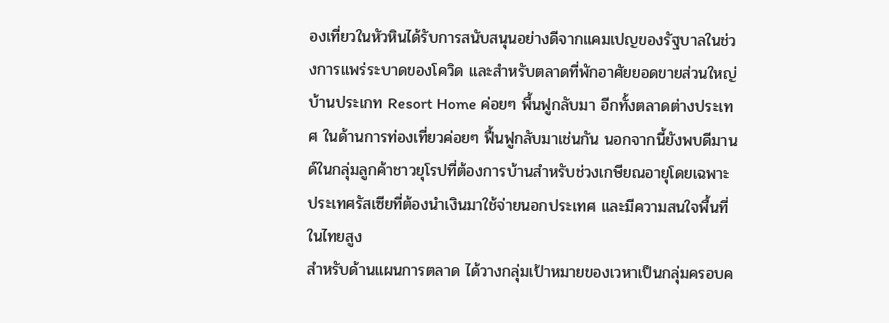องเที่ยวในหัวหินได้รับการสนับสนุนอย่างดีจากแคมเปญของรัฐบาลในช่วงการแพร่ระบาดของโควิด และสำหรับตลาดที่พักอาศัยยอดขายส่วนใหญ่บ้านประเกท Resort Home ค่อยๆ พื้นฟูกลับมา อีกทั้งตลาดต่างประเทศ ในด้านการท่องเที่ยวค่อยๆ ฟื้นฟูกลับมาเช่นกัน นอกจากนี้ยังพบดีมานด์ในกลุ่มลูกค้าชาวยุโรปที่ต้องการบ้านสำหรับช่วงเกษียณอายุโดยเฉพาะประเทศรัสเซียที่ต้องนำเงินมาใช้จ่ายนอกประเทศ และมีความสนใจพื้นที่ในไทยสูง
สำหรับด้านแผนการตลาด ได้วางกลุ่มเป้าหมายของเวหาเป็นกลุ่มครอบค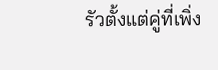รัวตั้งแต่คู่ที่เพิ่ง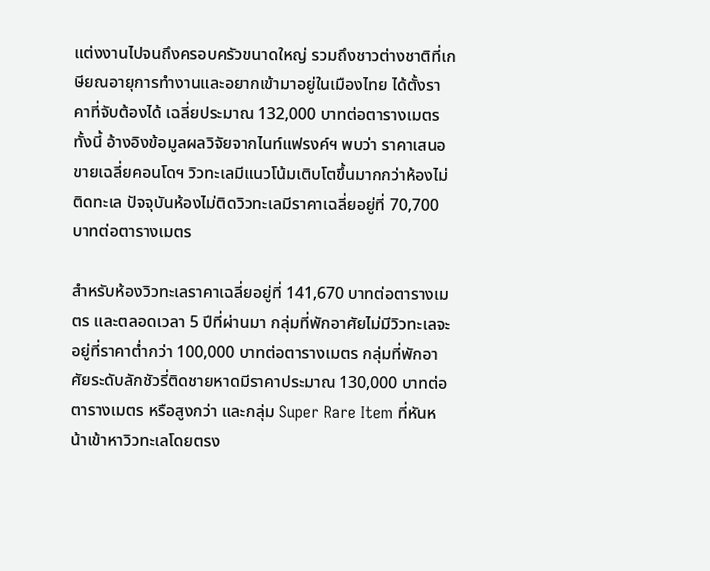แต่งงานไปจนถึงครอบครัวขนาดใหญ่ รวมถึงชาวต่างชาติที่เกษียณอายุการทำงานและอยากเข้ามาอยู่ในเมืองไทย ได้ตั้งราคาที่จับต้องได้ เฉลี่ยประมาณ 132,000 บาทต่อตารางเมตร ทั้งนี้ อ้างอิงข้อมูลผลวิจัยจากไนท์แฟรงค์ฯ พบว่า ราคาเสนอขายเฉลี่ยคอนโดฯ วิวทะเลมีแนวโน้มเติบโตขึ้นมากกว่าห้องไม่ติดทะเล ปัจจุบันห้องไม่ติดวิวทะเลมีราคาเฉลี่ยอยู่ที่ 70,700 บาทต่อตารางเมตร

สำหรับห้องวิวทะเลราคาเฉลี่ยอยู่ที่ 141,670 บาทต่อตารางเมตร และตลอดเวลา 5 ปีที่ผ่านมา กลุ่มที่พักอาศัยไม่มีวิวทะเลจะอยู่ที่ราคาต่ำกว่า 100,000 บาทต่อตารางเมตร กลุ่มที่พักอาศัยระดับลักชัวรี่ติดชายหาดมีราคาประมาณ 130,000 บาทต่อตารางเมตร หรือสูงกว่า และกลุ่ม Super Rare Item ที่หันหน้าเข้าหาวิวทะเลโดยตรง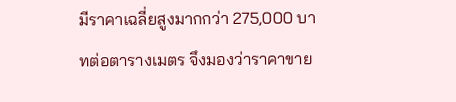มีราคาเฉลี่ยสูงมากกว่า 275,000 บาทต่อตารางเมตร จึงมองว่าราคาขาย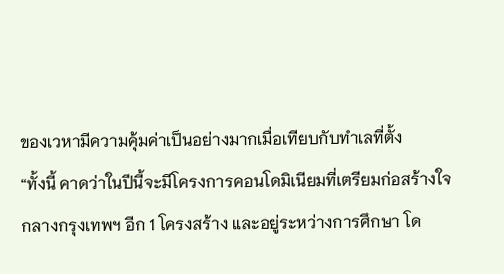ของเวหามีความคุ้มค่าเป็นอย่างมากเมื่อเทียบกับทำเลที่ตั้ง
“ทั้งนี้ คาดว่าในปีนี้จะมีโครงการคอนโดมิเนียมที่เตรียมก่อสร้างใจกลางกรุงเทพฯ อีก 1 โครงสร้าง และอยู่ระหว่างการศึกษา โด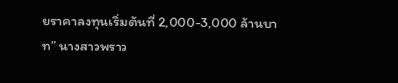ยราคาลงทุนเริ่มต้นที่ 2,000-3,000 ล้านบาท” นางสาวพราว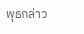พุธกล่าว